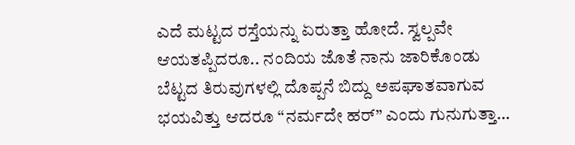ಎದೆ ಮಟ್ಟದ ರಸ್ತೆಯನ್ನು ಏರುತ್ತಾ ಹೋದೆ. ಸ್ವಲ್ಪವೇ ಆಯತಪ್ಪಿದರೂ.. ನಂದಿಯ ಜೊತೆ ನಾನು ಜಾರಿಕೊಂಡು ಬೆಟ್ಟದ ತಿರುವುಗಳಲ್ಲಿ ದೊಪ್ಪನೆ ಬಿದ್ದು ಅಪಘಾತವಾಗುವ ಭಯವಿತ್ತು ಆದರೂ “ನರ್ಮದೇ ಹರ್” ಎಂದು ಗುನುಗುತ್ತಾ…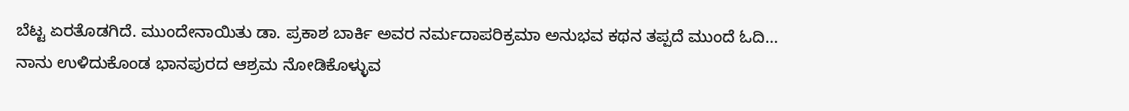ಬೆಟ್ಟ ಏರತೊಡಗಿದೆ. ಮುಂದೇನಾಯಿತು ಡಾ. ಪ್ರಕಾಶ ಬಾರ್ಕಿ ಅವರ ನರ್ಮದಾಪರಿಕ್ರಮಾ ಅನುಭವ ಕಥನ ತಪ್ಪದೆ ಮುಂದೆ ಓದಿ…
ನಾನು ಉಳಿದುಕೊಂಡ ಭಾನಪುರದ ಆಶ್ರಮ ನೋಡಿಕೊಳ್ಳುವ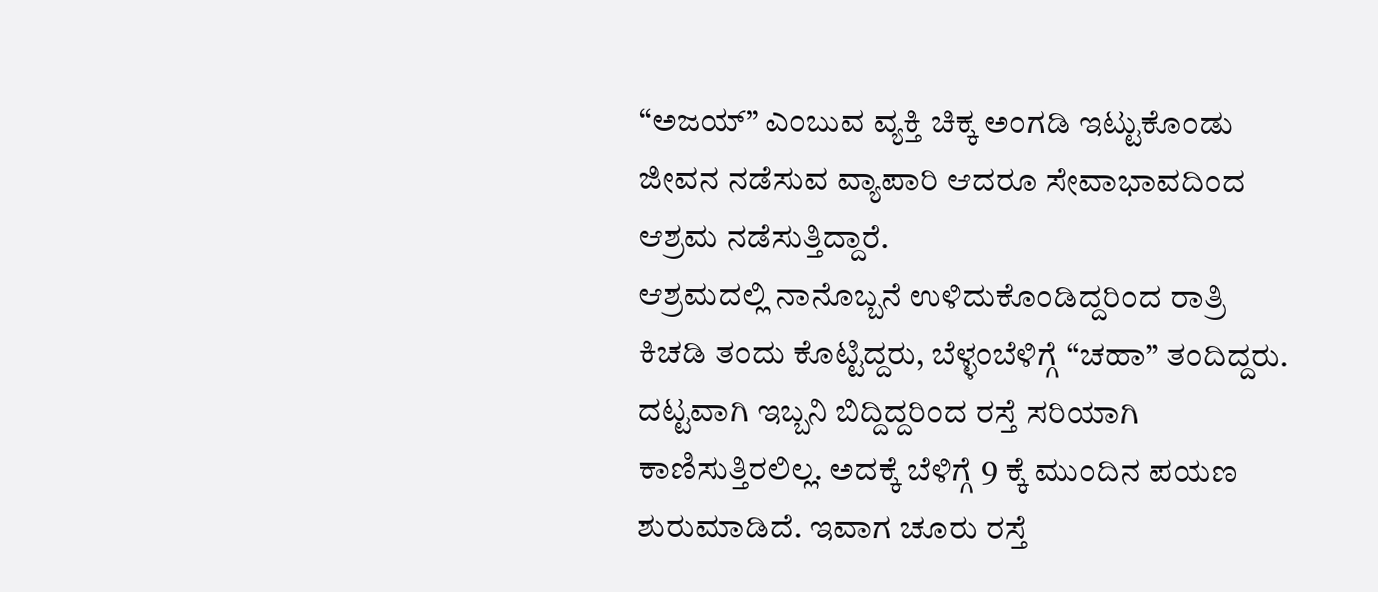“ಅಜಯ್” ಎಂಬುವ ವ್ಯಕ್ತಿ ಚಿಕ್ಕ ಅಂಗಡಿ ಇಟ್ಟುಕೊಂಡು ಜೀವನ ನಡೆಸುವ ವ್ಯಾಪಾರಿ ಆದರೂ ಸೇವಾಭಾವದಿಂದ ಆಶ್ರಮ ನಡೆಸುತ್ತಿದ್ದಾರೆ.
ಆಶ್ರಮದಲ್ಲಿ ನಾನೊಬ್ಬನೆ ಉಳಿದುಕೊಂಡಿದ್ದರಿಂದ ರಾತ್ರಿ ಕಿಚಡಿ ತಂದು ಕೊಟ್ಟಿದ್ದರು, ಬೆಳ್ಳಂಬೆಳಿಗ್ಗೆ “ಚಹಾ” ತಂದಿದ್ದರು. ದಟ್ಟವಾಗಿ ಇಬ್ಬನಿ ಬಿದ್ದಿದ್ದರಿಂದ ರಸ್ತೆ ಸರಿಯಾಗಿ ಕಾಣಿಸುತ್ತಿರಲಿಲ್ಲ. ಅದಕ್ಕೆ ಬೆಳಿಗ್ಗೆ 9 ಕ್ಕೆ ಮುಂದಿನ ಪಯಣ ಶುರುಮಾಡಿದೆ. ಇವಾಗ ಚೂರು ರಸ್ತೆ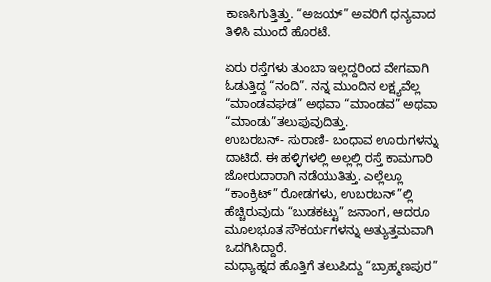ಕಾಣಸಿಗುತ್ತಿತ್ತು. “ಅಜಯ್” ಅವರಿಗೆ ಧನ್ಯವಾದ ತಿಳಿಸಿ ಮುಂದೆ ಹೊರಟೆ.

ಏರು ರಸ್ತೆಗಳು ತುಂಬಾ ಇಲ್ಲದ್ದರಿಂದ ವೇಗವಾಗಿ ಓಡುತ್ತಿದ್ದ “ನಂದಿ”. ನನ್ನ ಮುಂದಿನ ಲಕ್ಷ್ಯವೆಲ್ಲ “ಮಾಂಡವಘಡ” ಅಥವಾ “ಮಾಂಡವ” ಅಥವಾ “ಮಾಂಡು”ತಲುಪುವುದಿತ್ತು.
ಉಬರಬನ್- ಸುರಾಣಿ- ಬಂಧಾವ ಊರುಗಳನ್ನು ದಾಟಿದೆ. ಈ ಹಳ್ಳಿಗಳಲ್ಲಿ ಅಲ್ಲಲ್ಲಿ ರಸ್ತೆ ಕಾಮಗಾರಿ ಜೋರುದಾರಾಗಿ ನಡೆಯುತಿತ್ತು. ಎಲ್ಲೆಲ್ಲೂ “ಕಾಂಕ್ರಿಟ್” ರೋಡಗಳು, ಉಬರಬನ್”ಲ್ಲಿ ಹೆಚ್ಚಿರುವುದು “ಬುಡಕಟ್ಟು” ಜನಾಂಗ, ಆದರೂ ಮೂಲಭೂತ ಸೌಕರ್ಯಗಳನ್ನು ಅತ್ಯುತ್ತಮವಾಗಿ ಒದಗಿಸಿದ್ದಾರೆ.
ಮಧ್ಯಾಹ್ನದ ಹೊತ್ತಿಗೆ ತಲುಪಿದ್ದು “ಬ್ರಾಹ್ಮಣಪುರ”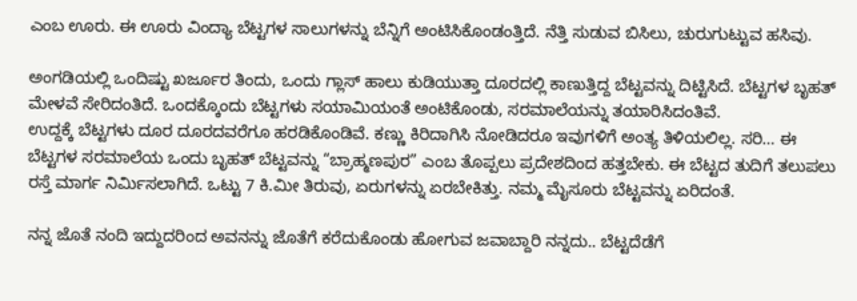ಎಂಬ ಊರು. ಈ ಊರು ವಿಂದ್ಯಾ ಬೆಟ್ಟಗಳ ಸಾಲುಗಳನ್ನು ಬೆನ್ನಿಗೆ ಅಂಟಿಸಿಕೊಂಡಂತ್ತಿದೆ. ನೆತ್ತಿ ಸುಡುವ ಬಿಸಿಲು, ಚುರುಗುಟ್ಟುವ ಹಸಿವು.

ಅಂಗಡಿಯಲ್ಲಿ ಒಂದಿಷ್ಟು ಖರ್ಜೂರ ತಿಂದು, ಒಂದು ಗ್ಲಾಸ್ ಹಾಲು ಕುಡಿಯುತ್ತಾ ದೂರದಲ್ಲಿ ಕಾಣುತ್ತಿದ್ದ ಬೆಟ್ಟವನ್ನು ದಿಟ್ಟಿಸಿದೆ. ಬೆಟ್ಟಗಳ ಬೃಹತ್ ಮೇಳವೆ ಸೇರಿದಂತಿದೆ. ಒಂದಕ್ಕೊಂದು ಬೆಟ್ಟಗಳು ಸಯಾಮಿಯಂತೆ ಅಂಟಿಕೊಂಡು, ಸರಮಾಲೆಯನ್ನು ತಯಾರಿಸಿದಂತಿವೆ.
ಉದ್ದಕ್ಕೆ ಬೆಟ್ಟಗಳು ದೂರ ದೂರದವರೆಗೂ ಹರಡಿಕೊಂಡಿವೆ. ಕಣ್ಣು ಕಿರಿದಾಗಿಸಿ ನೋಡಿದರೂ ಇವುಗಳಿಗೆ ಅಂತ್ಯ ತಿಳಿಯಲಿಲ್ಲ. ಸರಿ… ಈ ಬೆಟ್ಟಗಳ ಸರಮಾಲೆಯ ಒಂದು ಬೃಹತ್ ಬೆಟ್ಟವನ್ನು “ಬ್ರಾಹ್ಮಣಪುರ” ಎಂಬ ತೊಪ್ಪಲು ಪ್ರದೇಶದಿಂದ ಹತ್ತಬೇಕು. ಈ ಬೆಟ್ಟದ ತುದಿಗೆ ತಲುಪಲು ರಸ್ತೆ ಮಾರ್ಗ ನಿರ್ಮಿಸಲಾಗಿದೆ. ಒಟ್ಟು 7 ಕಿ.ಮೀ ತಿರುವು, ಏರುಗಳನ್ನು ಏರಬೇಕಿತ್ತು. ನಮ್ಮ ಮೈಸೂರು ಬೆಟ್ಟವನ್ನು ಏರಿದಂತೆ.

ನನ್ನ ಜೊತೆ ನಂದಿ ಇದ್ದುದರಿಂದ ಅವನನ್ನು ಜೊತೆಗೆ ಕರೆದುಕೊಂಡು ಹೋಗುವ ಜವಾಬ್ದಾರಿ ನನ್ನದು.. ಬೆಟ್ಟದೆಡೆಗೆ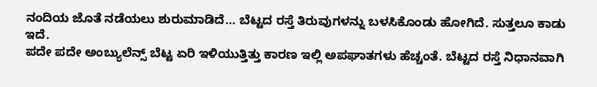ನಂದಿಯ ಜೊತೆ ನಡೆಯಲು ಶುರುಮಾಡಿದೆ… ಬೆಟ್ಟದ ರಸ್ತೆ ತಿರುವುಗಳನ್ನು ಬಳಸಿಕೊಂಡು ಹೋಗಿದೆ. ಸುತ್ತಲೂ ಕಾಡು ಇದೆ.
ಪದೇ ಪದೇ ಅಂಬ್ಯುಲೆನ್ಸ್ ಬೆಟ್ಟ ಏರಿ ಇಳಿಯುತ್ತಿತ್ತು ಕಾರಣ ಇಲ್ಲಿ ಅಪಘಾತಗಳು ಹೆಚ್ಚಂತೆ. ಬೆಟ್ಟದ ರಸ್ತೆ ನಿಧಾನವಾಗಿ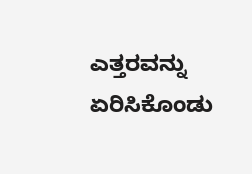ಎತ್ತರವನ್ನು ಏರಿಸಿಕೊಂಡು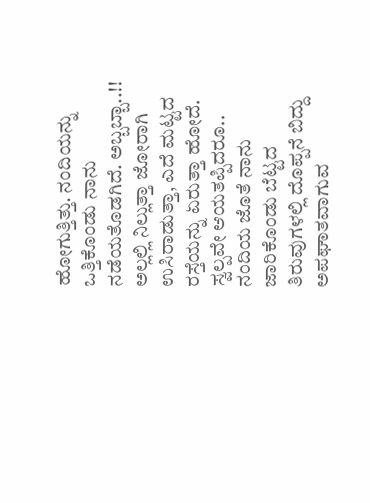ಹೋಗುತ್ತಿತ್ತು. ನಂದಿಯನ್ನು ಒತ್ತಿಕೊಂಡು ನಾನು ನಡೆಯತೊಡಗಿದೆ. ಅಬ್ಬಬ್ಬಾ..!! ಅಲ್ಲಲ್ಲಿ ನಿಲ್ಲುತ್ತಾ ಜೋರಾಗಿ ಉಸಿರಾಡುತ್ತಾ, ಎದೆ ಮಟ್ಟದ ರಸ್ತೆಯನ್ನು ಏರುತ್ತಾ ಹೋದೆ. ಸ್ವಲ್ಪವೇ ಆಯತಪ್ಪಿದರೂ.. ನಂದಿಯ ಜೊತೆ ನಾನು ಜಾರಿಕೊಂಡು ಬೆಟ್ಟದ ತಿರುವುಗಳಲ್ಲಿ ದೊಪ್ಪನೆ ಬಿದ್ದು ಅಪಘಾತವಾಗುವ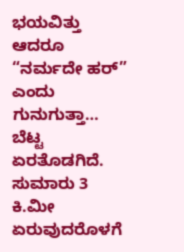ಭಯವಿತ್ತು ಆದರೂ “ನರ್ಮದೇ ಹರ್” ಎಂದು ಗುನುಗುತ್ತಾ… ಬೆಟ್ಟ ಏರತೊಡಗಿದೆ.
ಸುಮಾರು 3 ಕಿ.ಮೀ ಏರುವುದರೊಳಗೆ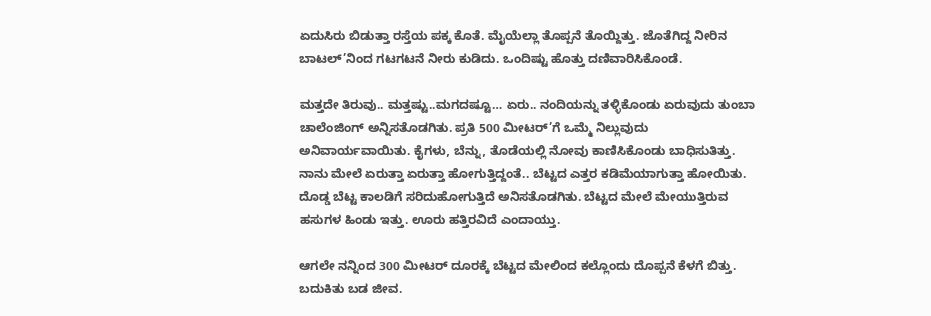ಏದುಸಿರು ಬಿಡುತ್ತಾ ರಸ್ತೆಯ ಪಕ್ಕ ಕೊತೆ. ಮೈಯೆಲ್ಲಾ ತೊಪ್ಪನೆ ತೊಯ್ದಿತ್ತು. ಜೊತೆಗಿದ್ದ ನೀರಿನ ಬಾಟಲ್’ನಿಂದ ಗಟಗಟನೆ ನೀರು ಕುಡಿದು. ಒಂದಿಷ್ಟು ಹೊತ್ತು ದಣಿವಾರಿಸಿಕೊಂಡೆ.

ಮತ್ತದೇ ತಿರುವು.. ಮತ್ತಷ್ಟು..ಮಗದಷ್ಟೂ… ಏರು.. ನಂದಿಯನ್ನು ತಳ್ಳಿಕೊಂಡು ಏರುವುದು ತುಂಬಾ ಚಾಲೆಂಜಿಂಗ್ ಅನ್ನಿಸತೊಡಗಿತು. ಪ್ರತಿ 500 ಮೀಟರ್’ಗೆ ಒಮ್ಮೆ ನಿಲ್ಲುವುದು ಅನಿವಾರ್ಯವಾಯಿತು. ಕೈಗಳು, ಬೆನ್ನು, ತೊಡೆಯಲ್ಲಿ ನೋವು ಕಾಣಿಸಿಕೊಂಡು ಬಾಧಿಸುತಿತ್ತು. ನಾನು ಮೇಲೆ ಏರುತ್ತಾ ಏರುತ್ತಾ ಹೋಗುತ್ತಿದ್ದಂತೆ.. ಬೆಟ್ಟದ ಎತ್ತರ ಕಡಿಮೆಯಾಗುತ್ತಾ ಹೋಯಿತು. ದೊಡ್ಡ ಬೆಟ್ಟ ಕಾಲಡಿಗೆ ಸರಿದುಹೋಗುತ್ತಿದೆ ಅನಿಸತೊಡಗಿತು. ಬೆಟ್ಟದ ಮೇಲೆ ಮೇಯುತ್ತಿರುವ ಹಸುಗಳ ಹಿಂಡು ಇತ್ತು. ಊರು ಹತ್ತಿರವಿದೆ ಎಂದಾಯ್ತು.

ಆಗಲೇ ನನ್ನಿಂದ 300 ಮೀಟರ್ ದೂರಕ್ಕೆ ಬೆಟ್ಟದ ಮೇಲಿಂದ ಕಲ್ಲೊಂದು ದೊಪ್ಪನೆ ಕೆಳಗೆ ಬಿತ್ತು. ಬದುಕಿತು ಬಡ ಜೀವ.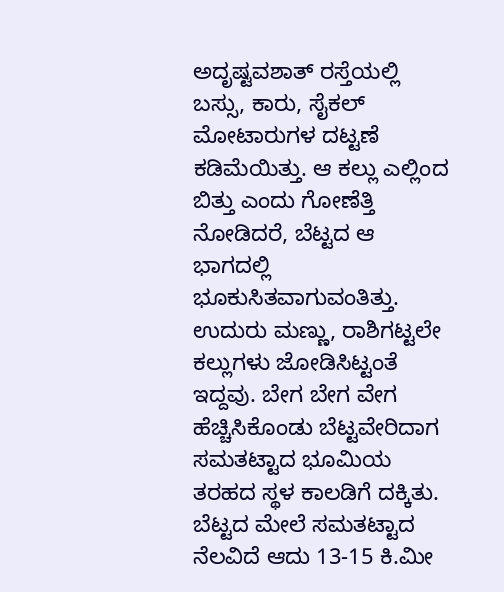ಅದೃಷ್ಟವಶಾತ್ ರಸ್ತೆಯಲ್ಲಿ ಬಸ್ಸು, ಕಾರು, ಸೈಕಲ್ ಮೋಟಾರುಗಳ ದಟ್ಟಣೆ ಕಡಿಮೆಯಿತ್ತು. ಆ ಕಲ್ಲು ಎಲ್ಲಿಂದ ಬಿತ್ತು ಎಂದು ಗೋಣೆತ್ತಿ ನೋಡಿದರೆ, ಬೆಟ್ಟದ ಆ ಭಾಗದಲ್ಲಿ ಭೂಕುಸಿತವಾಗುವಂತಿತ್ತು. ಉದುರು ಮಣ್ಣು, ರಾಶಿಗಟ್ಟಲೇ ಕಲ್ಲುಗಳು ಜೋಡಿಸಿಟ್ಟಂತೆ ಇದ್ದವು. ಬೇಗ ಬೇಗ ವೇಗ ಹೆಚ್ಚಿಸಿಕೊಂಡು ಬೆಟ್ಟವೇರಿದಾಗ ಸಮತಟ್ಟಾದ ಭೂಮಿಯ ತರಹದ ಸ್ಥಳ ಕಾಲಡಿಗೆ ದಕ್ಕಿತು.
ಬೆಟ್ಟದ ಮೇಲೆ ಸಮತಟ್ಟಾದ ನೆಲವಿದೆ ಆದು 13-15 ಕಿ.ಮೀ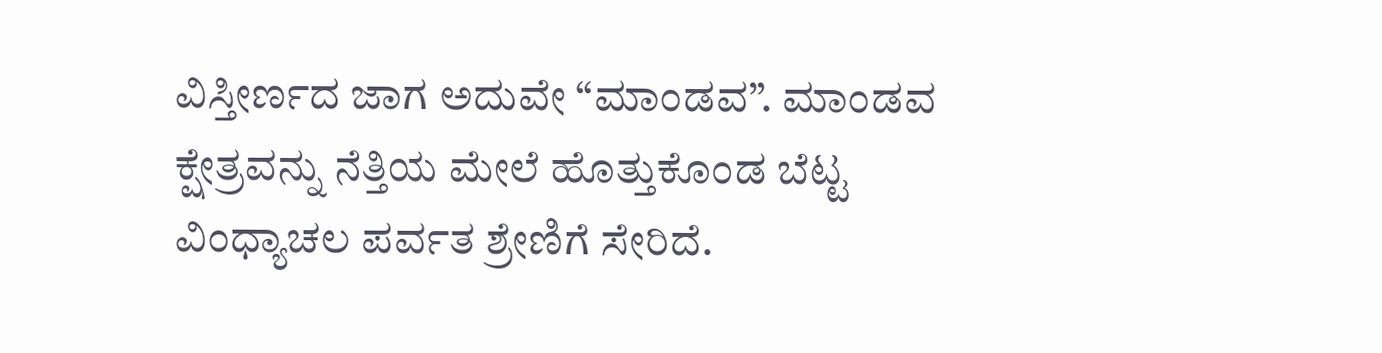ವಿಸ್ತೀರ್ಣದ ಜಾಗ ಅದುವೇ “ಮಾಂಡವ”. ಮಾಂಡವ ಕ್ಷೇತ್ರವನ್ನು ನೆತ್ತಿಯ ಮೇಲೆ ಹೊತ್ತುಕೊಂಡ ಬೆಟ್ಟ ವಿಂಧ್ಯಾಚಲ ಪರ್ವತ ಶ್ರೇಣಿಗೆ ಸೇರಿದೆ.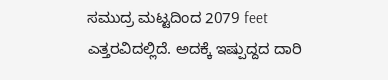ಸಮುದ್ರ ಮಟ್ಟದಿಂದ 2079 feet ಎತ್ತರವಿದಲ್ಲಿದೆ. ಅದಕ್ಕೆ ಇಷ್ಪುದ್ದದ ದಾರಿ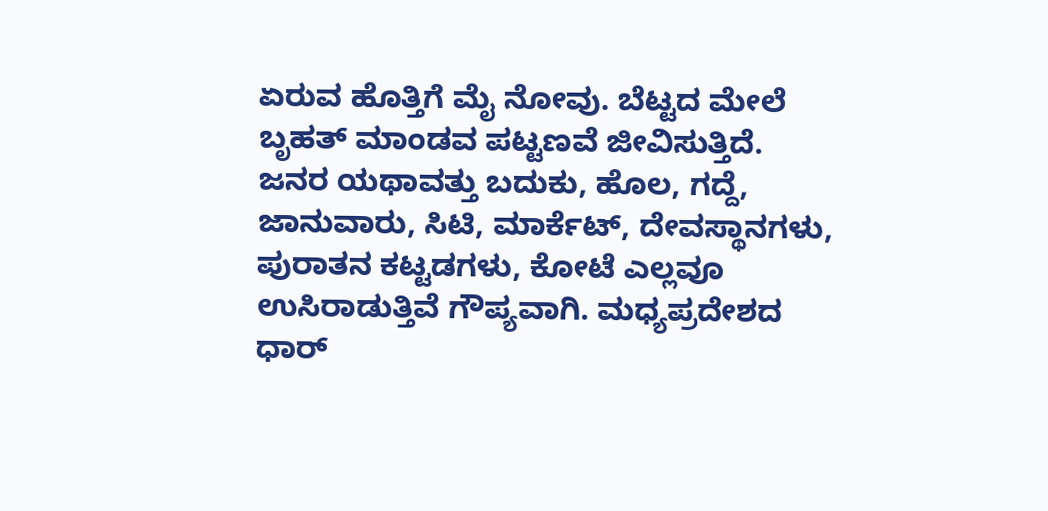ಏರುವ ಹೊತ್ತಿಗೆ ಮೈ ನೋವು. ಬೆಟ್ಟದ ಮೇಲೆ ಬೃಹತ್ ಮಾಂಡವ ಪಟ್ಟಣವೆ ಜೀವಿಸುತ್ತಿದೆ.
ಜನರ ಯಥಾವತ್ತು ಬದುಕು, ಹೊಲ, ಗದ್ದೆ, ಜಾನುವಾರು, ಸಿಟಿ, ಮಾರ್ಕೆಟ್, ದೇವಸ್ಥಾನಗಳು, ಪುರಾತನ ಕಟ್ಟಡಗಳು, ಕೋಟೆ ಎಲ್ಲವೂ ಉಸಿರಾಡುತ್ತಿವೆ ಗೌಪ್ಯವಾಗಿ. ಮಧ್ಯಪ್ರದೇಶದ ಧಾರ್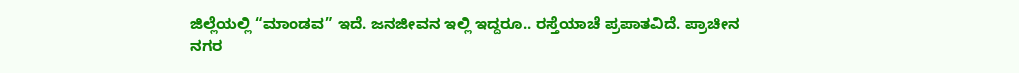ಜಿಲ್ಲೆಯಲ್ಲಿ “ಮಾಂಡವ” ಇದೆ. ಜನಜೀವನ ಇಲ್ಲಿ ಇದ್ದರೂ.. ರಸ್ತೆಯಾಚೆ ಪ್ರಪಾತವಿದೆ. ಪ್ರಾಚೀನ ನಗರ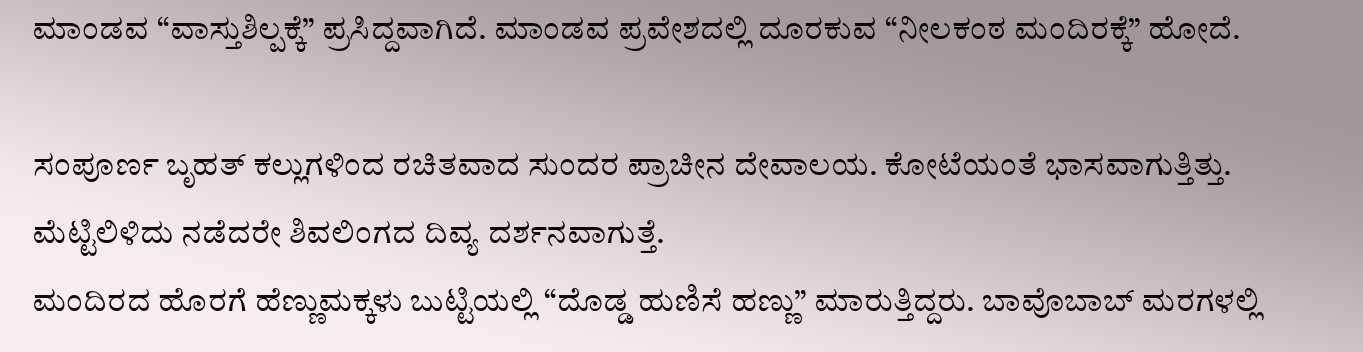ಮಾಂಡವ “ವಾಸ್ತುಶಿಲ್ಪಕ್ಕೆ” ಪ್ರಸಿದ್ದವಾಗಿದೆ. ಮಾಂಡವ ಪ್ರವೇಶದಲ್ಲಿ ದೂರಕುವ “ನೀಲಕಂಠ ಮಂದಿರಕ್ಕೆ” ಹೋದೆ.

ಸಂಪೂರ್ಣ ಬೃಹತ್ ಕಲ್ಲುಗಳಿಂದ ರಚಿತವಾದ ಸುಂದರ ಪ್ರಾಚೀನ ದೇವಾಲಯ. ಕೋಟೆಯಂತೆ ಭಾಸವಾಗುತ್ತಿತ್ತು. ಮೆಟ್ಟಿಲಿಳಿದು ನಡೆದರೇ ಶಿವಲಿಂಗದ ದಿವ್ಯ ದರ್ಶನವಾಗುತ್ತೆ.
ಮಂದಿರದ ಹೊರಗೆ ಹೆಣ್ಣುಮಕ್ಕಳು ಬುಟ್ಟಿಯಲ್ಲಿ “ದೊಡ್ಡ ಹುಣಿಸೆ ಹಣ್ಣು” ಮಾರುತ್ತಿದ್ದರು. ಬಾವೊಬಾಬ್ ಮರಗಳಲ್ಲಿ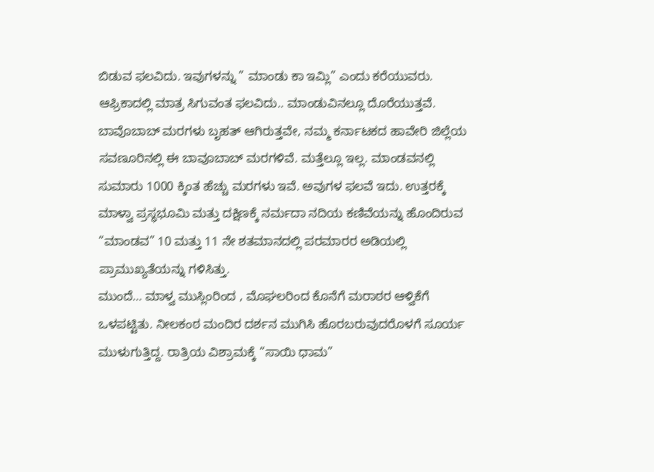ಬಿಡುವ ಫಲವಿದು. ಇವುಗಳನ್ನು ” ಮಾಂಡು ಕಾ ಇಮ್ಲಿ” ಎಂದು ಕರೆಯುವರು. ಆಫ್ರಿಕಾದಲ್ಲಿ ಮಾತ್ರ ಸಿಗುವಂತ ಫಲವಿದು.. ಮಾಂಡುವಿನಲ್ಲೂ ದೊರೆಯುತ್ತವೆ.
ಬಾವೊಬಾಬ್ ಮರಗಳು ಬೃಹತ್ ಆಗಿರುತ್ತವೇ, ನಮ್ಮ ಕರ್ನಾಟಕದ ಹಾವೇರಿ ಜಿಲ್ಲೆಯ ಸವಣೂರಿನಲ್ಲಿ ಈ ಬಾವೂಬಾಬ್ ಮರಗಳಿವೆ. ಮತ್ತೆಲ್ಲೂ ಇಲ್ಲ. ಮಾಂಡವನಲ್ಲಿ ಸುಮಾರು 1000 ಕ್ಕಿಂತ ಹೆಚ್ಚು ಮರಗಳು ಇವೆ. ಅವುಗಳ ಫಲವೆ ಇದು. ಉತ್ತರಕ್ಕೆ ಮಾಳ್ವಾ ಪ್ರಸ್ಥಭೂಮಿ ಮತ್ತು ದಕ್ಷಿಣಕ್ಕೆ ನರ್ಮದಾ ನದಿಯ ಕಣಿವೆಯನ್ನು ಹೊಂದಿರುವ “ಮಾಂಡವ” 10 ಮತ್ತು 11 ನೇ ಶತಮಾನದಲ್ಲಿ ಪರಮಾರರ ಅಡಿಯಲ್ಲಿ ಪ್ರಾಮುಖ್ಯತೆಯನ್ನು ಗಳಿಸಿತ್ತು.
ಮುಂದೆ… ಮಾಳ್ವ ಮುಸ್ಲಿಂರಿಂದ , ಮೊಘಲರಿಂದ ಕೊನೆಗೆ ಮರಾಠರ ಆಳ್ವಿಕೆಗೆ ಒಳಪಟ್ಟಿತು. ನೀಲಕಂಠ ಮಂದಿರ ದರ್ಶನ ಮುಗಿಸಿ ಹೊರಬರುವುದರೊಳಗೆ ಸೂರ್ಯ ಮುಳುಗುತ್ತಿದ್ದ. ರಾತ್ರಿಯ ವಿಶ್ರಾಮಕ್ಕೆ “ಸಾಯಿ ಧಾಮ”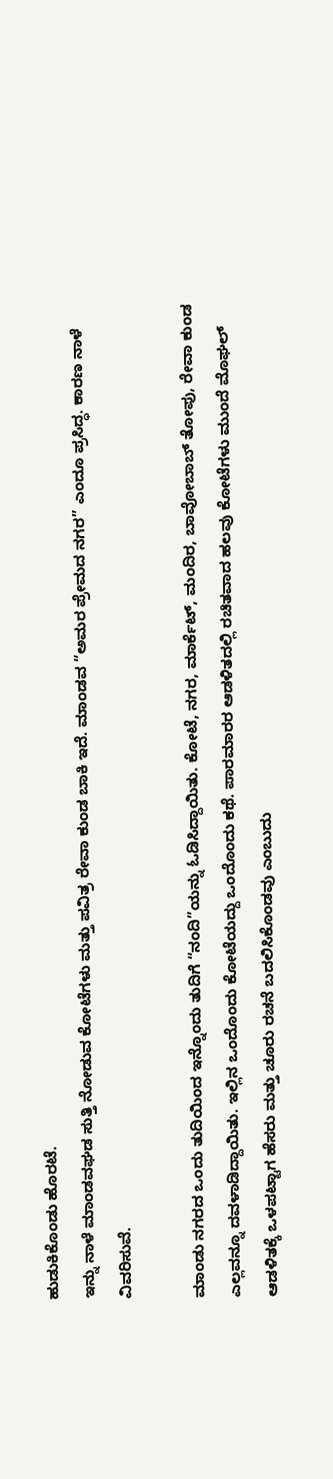ಹುಡುಕಿಕೊಂಡು ಹೊರಟೆ.
ಇನ್ನು ನಾಳೆ ಮಾಂಡವಘಡ ಸುತ್ತಿ ನೋಡುವ ಕೋಟೆಗಳು ಮತ್ತು ಪವಿತ್ರ ರೇವಾ ಕುಂಡ ಬಾಕಿ ಇದೆ. ಮಾಂಡವ “ಅಮರ ಪ್ರೇಮದ ನಗರ” ಎಂದೂ ಪ್ರಸಿದ್ಧ. ಕಾರಣ ನಾಳೆ ವಿವರಿಸುವೆ.

ಮಾಂಡು ನಗರದ ಒಂದು ತುದಿಯಿಂದ ಇನ್ನೊಂದು ತುದಿಗೆ “ನಂದಿ”ಯನ್ನು ಓಡಿಸಿದ್ದಾಯಿತು. ಕೋಟೆ, ನಗರ, ಮಾರ್ಕೆಟ್, ಮಂದಿರ, ಬಾವೋಬಾಬ್ ತೋಪು, ರೇವಾ ಕುಂಡ ಎಲ್ಲವನ್ನೂ ದವಳಾಡಿದ್ದಾಯಿತು. ಇಲ್ಲಿನ ಒಂದೊಂದು ಕೋಟೆಯದ್ದು ಒಂದೊಂದು ಕಥೆ. ಪಾರಮಾರರ ಆಡಳಿತದಲ್ಲಿ ರಚಿತವಾದ ಹಲವು ಕೋಟೆಗಳು ಮುಂದೆ ಮೊಘಲ್ ಆಡಳಿತಕ್ಕೆ ಒಳಪಟ್ಟಾಗ ಹೆಸರು ಮತ್ತು ಚೂರು ರಚನೆ ಬದಲಿಸಿಕೊಂಡವು ಎಂಬುದು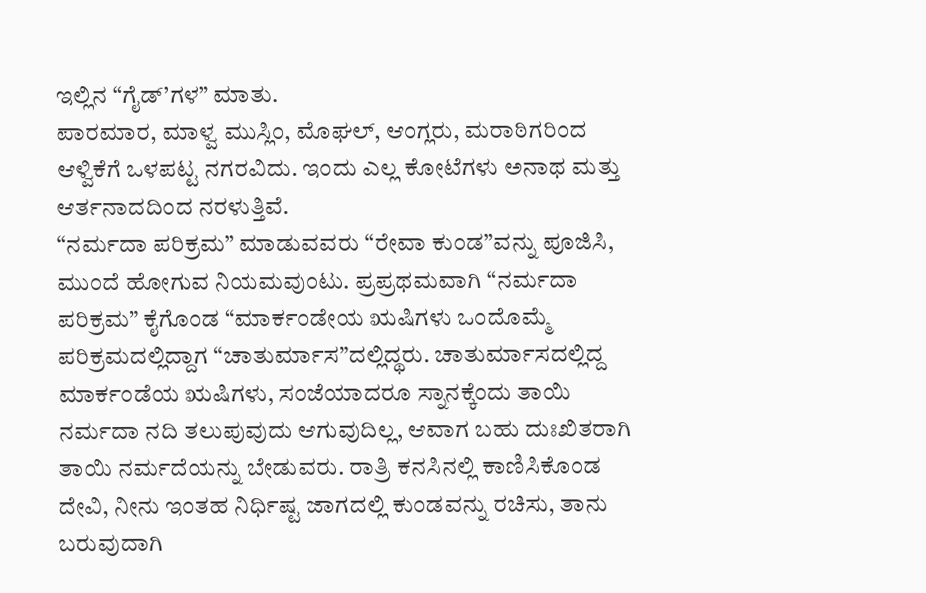ಇಲ್ಲಿನ “ಗೈಡ್’ಗಳ” ಮಾತು.
ಪಾರಮಾರ, ಮಾಳ್ವ ಮುಸ್ಲಿಂ, ಮೊಘಲ್, ಆಂಗ್ಲರು, ಮರಾಠಿಗರಿಂದ ಆಳ್ವಿಕೆಗೆ ಒಳಪಟ್ಟ ನಗರವಿದು. ಇಂದು ಎಲ್ಲ ಕೋಟೆಗಳು ಅನಾಥ ಮತ್ತು ಆರ್ತನಾದದಿಂದ ನರಳುತ್ತಿವೆ.
“ನರ್ಮದಾ ಪರಿಕ್ರಮ” ಮಾಡುವವರು “ರೇವಾ ಕುಂಡ”ವನ್ನು ಪೂಜಿಸಿ, ಮುಂದೆ ಹೋಗುವ ನಿಯಮವುಂಟು. ಪ್ರಪ್ರಥಮವಾಗಿ “ನರ್ಮದಾ ಪರಿಕ್ರಮ” ಕೈಗೊಂಡ “ಮಾರ್ಕಂಡೇಯ ಋಷಿಗಳು ಒಂದೊಮ್ಮೆ ಪರಿಕ್ರಮದಲ್ಲಿದ್ದಾಗ “ಚಾತುರ್ಮಾಸ”ದಲ್ಲಿದ್ಥರು. ಚಾತುರ್ಮಾಸದಲ್ಲಿದ್ದ ಮಾರ್ಕಂಡೆಯ ಋಷಿಗಳು, ಸಂಜೆಯಾದರೂ ಸ್ನಾನಕ್ಕೆಂದು ತಾಯಿ ನರ್ಮದಾ ನದಿ ತಲುಪುವುದು ಆಗುವುದಿಲ್ಲ, ಆವಾಗ ಬಹು ದುಃಖಿತರಾಗಿ ತಾಯಿ ನರ್ಮದೆಯನ್ನು ಬೇಡುವರು. ರಾತ್ರಿ ಕನಸಿನಲ್ಲಿ ಕಾಣಿಸಿಕೊಂಡ ದೇವಿ, ನೀನು ಇಂತಹ ನಿರ್ಧಿಷ್ಟ ಜಾಗದಲ್ಲಿ ಕುಂಡವನ್ನು ರಚಿಸು, ತಾನು ಬರುವುದಾಗಿ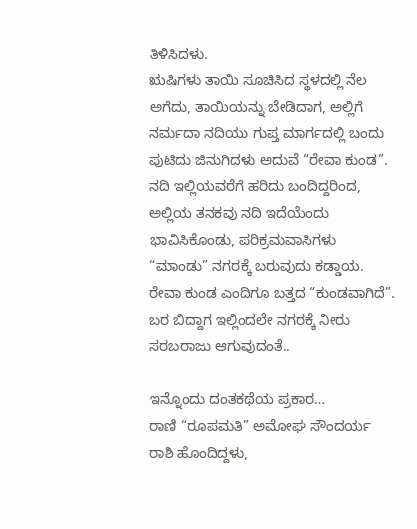ತಿಳಿಸಿದಳು.
ಋಷಿಗಳು ತಾಯಿ ಸೂಚಿಸಿದ ಸ್ಥಳದಲ್ಲಿ ನೆಲ ಅಗೆದು, ತಾಯಿಯನ್ನು ಬೇಡಿದಾಗ, ಅಲ್ಲಿಗೆ ನರ್ಮದಾ ನದಿಯು ಗುಪ್ತ ಮಾರ್ಗದಲ್ಲಿ ಬಂದು ಪುಟಿದು ಜಿನುಗಿದಳು ಅದುವೆ “ರೇವಾ ಕುಂಡ”.
ನದಿ ಇಲ್ಲಿಯವರೆಗೆ ಹರಿದು ಬಂದಿದ್ದರಿಂದ, ಅಲ್ಲಿಯ ತನಕವು ನದಿ ಇದೆಯೆಂದು ಭಾವಿಸಿಕೊಂಡು, ಪರಿಕ್ರಮವಾಸಿಗಳು “ಮಾಂಡು” ನಗರಕ್ಕೆ ಬರುವುದು ಕಡ್ಡಾಯ. ರೇವಾ ಕುಂಡ ಎಂದಿಗೂ ಬತ್ತದ “ಕುಂಡವಾಗಿದೆ”. ಬರ ಬಿದ್ದಾಗ ಇಲ್ಲಿಂದಲೇ ನಗರಕ್ಕೆ ನೀರು ಸರಬರಾಜು ಆಗುವುದಂತೆ..

ಇನ್ನೊಂದು ದಂತಕಥೆಯ ಪ್ರಕಾರ…
ರಾಣಿ “ರೂಪಮತಿ” ಅಮೋಘ ಸೌಂದರ್ಯ ರಾಶಿ ಹೊಂದಿದ್ದಳು,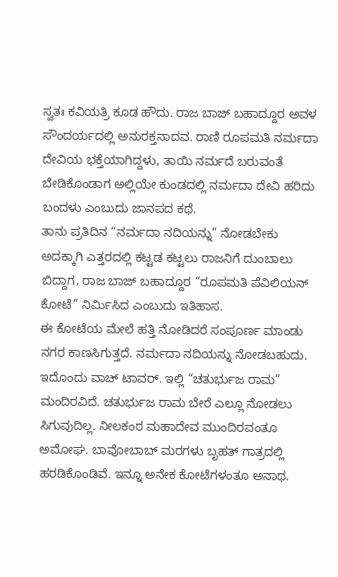ಸ್ವತಃ ಕವಿಯತ್ರಿ ಕೂಡ ಹೌದು. ರಾಜ ಬಾಜ್ ಬಹಾದ್ದೂರ ಅವಳ ಸೌಂದರ್ಯದಲ್ಲಿ ಅನುರಕ್ತನಾದವ. ರಾಣಿ ರೂಪಮತಿ ನರ್ಮದಾ ದೇವಿಯ ಭಕ್ತೆಯಾಗಿದ್ದಳು, ತಾಯಿ ನರ್ಮದೆ ಬರುವಂತೆ ಬೇಡಿಕೊಂಡಾಗ ಅಲ್ಲಿಯೇ ಕುಂಡದಲ್ಲಿ ನರ್ಮದಾ ದೇವಿ ಹರಿದು ಬಂದಳು ಎಂಬುದು ಜಾನಪದ ಕಥೆ.
ತಾನು ಪ್ರತಿದಿನ “ನರ್ಮದಾ ನದಿಯನ್ನು” ನೋಡಬೇಕು ಅದಕ್ಕಾಗಿ ಎತ್ತರದಲ್ಲಿ ಕಟ್ಟಡ ಕಟ್ಟಲು ರಾಜನಿಗೆ ದುಂಬಾಲು ಬಿದ್ದಾಗ, ರಾಜ ಬಾಜ್ ಬಹಾದ್ದೂರ “ರೂಪಮತಿ ಪೆವಿಲಿಯನ್ ಕೋಟೆ” ನಿರ್ಮಿಸಿದ ಎಂಬುದು ಇತಿಹಾಸ.
ಈ ಕೋಟೆಯ ಮೇಲೆ ಹತ್ತಿ ನೋಡಿದರೆ ಸಂಪೂರ್ಣ ಮಾಂಡು ನಗರ ಕಾಣಸಿಗುತ್ತದೆ. ನರ್ಮದಾ ನದಿಯನ್ನು ನೋಡಬಹುದು. ಇದೊಂದು ವಾಚ್ ಟಾವರ್. ಇಲ್ಲಿ “ಚತುರ್ಭುಜ ರಾಮ” ಮಂದಿರವಿದೆ. ಚತುರ್ಭುಜ ರಾಮ ಬೇರೆ ಎಲ್ಲೂ ನೋಡಲು ಸಿಗುವುದಿಲ್ಲ. ನೀಲಕಂಠ ಮಹಾದೇವ ಮುಂದಿರವಂತೂ ಅಮೋಘ. ಬಾವೋಬಾಬ್ ಮರಗಳು ಬೃಹತ್ ಗಾತ್ರದಲ್ಲಿ ಹರಡಿಕೊಂಡಿವೆ. ಇನ್ನೂ ಅನೇಕ ಕೋಟೆಗಳಂತೂ ಅನಾಥ.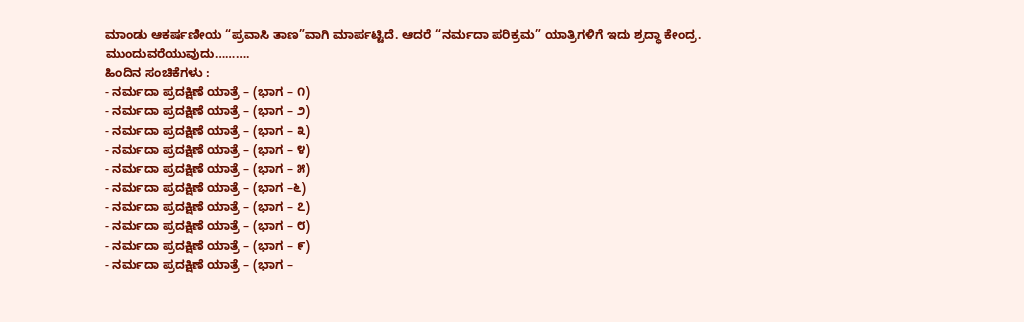ಮಾಂಡು ಆಕರ್ಷಣೀಯ “ಪ್ರವಾಸಿ ತಾಣ”ವಾಗಿ ಮಾರ್ಪಟ್ಟಿದೆ. ಆದರೆ “ನರ್ಮದಾ ಪರಿಕ್ರಮ” ಯಾತ್ರಿಗಳಿಗೆ ಇದು ಶ್ರದ್ಧಾ ಕೇಂದ್ರ.
ಮುಂದುವರೆಯುವುದು……….
ಹಿಂದಿನ ಸಂಚಿಕೆಗಳು :
- ನರ್ಮದಾ ಪ್ರದಕ್ಷಿಣೆ ಯಾತ್ರೆ – (ಭಾಗ – ೧)
- ನರ್ಮದಾ ಪ್ರದಕ್ಷಿಣೆ ಯಾತ್ರೆ – (ಭಾಗ – ೨)
- ನರ್ಮದಾ ಪ್ರದಕ್ಷಿಣೆ ಯಾತ್ರೆ – (ಭಾಗ – ೩)
- ನರ್ಮದಾ ಪ್ರದಕ್ಷಿಣೆ ಯಾತ್ರೆ – (ಭಾಗ – ೪)
- ನರ್ಮದಾ ಪ್ರದಕ್ಷಿಣೆ ಯಾತ್ರೆ – (ಭಾಗ – ೫)
- ನರ್ಮದಾ ಪ್ರದಕ್ಷಿಣೆ ಯಾತ್ರೆ – (ಭಾಗ –೬)
- ನರ್ಮದಾ ಪ್ರದಕ್ಷಿಣೆ ಯಾತ್ರೆ – (ಭಾಗ – ೭)
- ನರ್ಮದಾ ಪ್ರದಕ್ಷಿಣೆ ಯಾತ್ರೆ – (ಭಾಗ – ೮)
- ನರ್ಮದಾ ಪ್ರದಕ್ಷಿಣೆ ಯಾತ್ರೆ – (ಭಾಗ – ೯)
- ನರ್ಮದಾ ಪ್ರದಕ್ಷಿಣೆ ಯಾತ್ರೆ – (ಭಾಗ –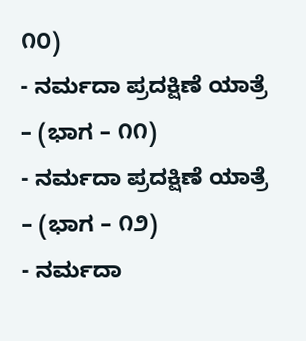೧೦)
- ನರ್ಮದಾ ಪ್ರದಕ್ಷಿಣೆ ಯಾತ್ರೆ – (ಭಾಗ – ೧೧)
- ನರ್ಮದಾ ಪ್ರದಕ್ಷಿಣೆ ಯಾತ್ರೆ – (ಭಾಗ – ೧೨)
- ನರ್ಮದಾ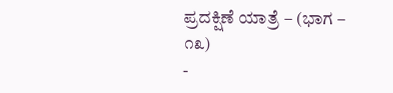ಪ್ರದಕ್ಷಿಣೆ ಯಾತ್ರೆ – (ಭಾಗ – ೧೩)
-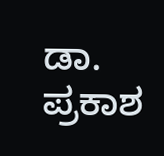ಡಾ. ಪ್ರಕಾಶ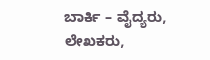ಬಾರ್ಕಿ – ವೈದ್ಯರು, ಲೇಖಕರು,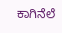ಕಾಗಿನೆಲೆ